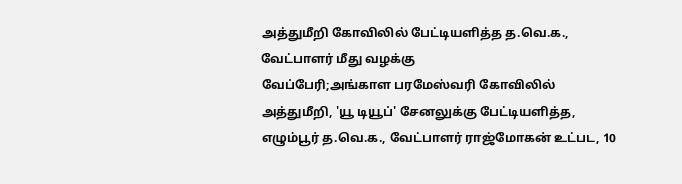அத்துமீறி கோவிலில் பேட்டியளித்த த.வெ.க., வேட்பாளர் மீது வழக்கு
வேப்பேரி;அங்காள பரமேஸ்வரி கோவிலில் அத்துமீறி, 'யூ டியூப்' சேனலுக்கு பேட்டியளித்த, எழும்பூர் த.வெ.க., வேட்பாளர் ராஜ்மோகன் உட்பட, 10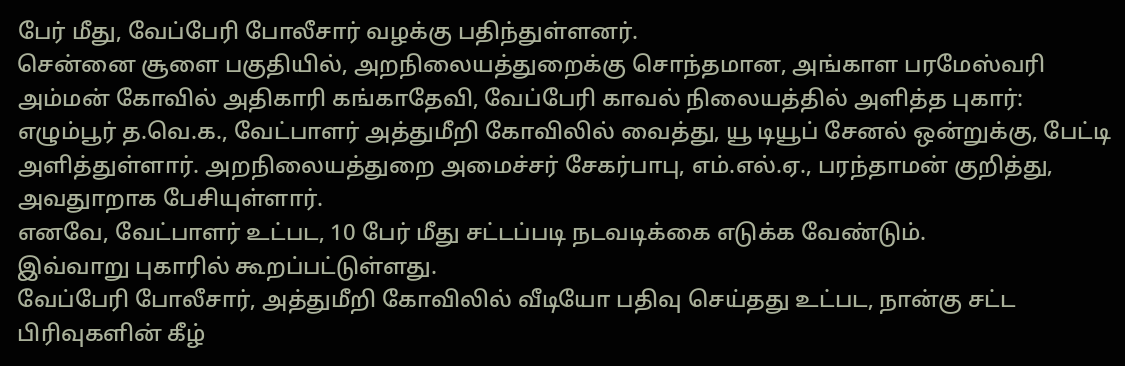பேர் மீது, வேப்பேரி போலீசார் வழக்கு பதிந்துள்ளனர்.
சென்னை சூளை பகுதியில், அறநிலையத்துறைக்கு சொந்தமான, அங்காள பரமேஸ்வரி அம்மன் கோவில் அதிகாரி கங்காதேவி, வேப்பேரி காவல் நிலையத்தில் அளித்த புகார்:
எழும்பூர் த.வெ.க., வேட்பாளர் அத்துமீறி கோவிலில் வைத்து, யூ டியூப் சேனல் ஒன்றுக்கு, பேட்டி அளித்துள்ளார். அறநிலையத்துறை அமைச்சர் சேகர்பாபு, எம்.எல்.ஏ., பரந்தாமன் குறித்து, அவதுாறாக பேசியுள்ளார்.
எனவே, வேட்பாளர் உட்பட, 10 பேர் மீது சட்டப்படி நடவடிக்கை எடுக்க வேண்டும்.
இவ்வாறு புகாரில் கூறப்பட்டுள்ளது.
வேப்பேரி போலீசார், அத்துமீறி கோவிலில் வீடியோ பதிவு செய்தது உட்பட, நான்கு சட்ட பிரிவுகளின் கீழ்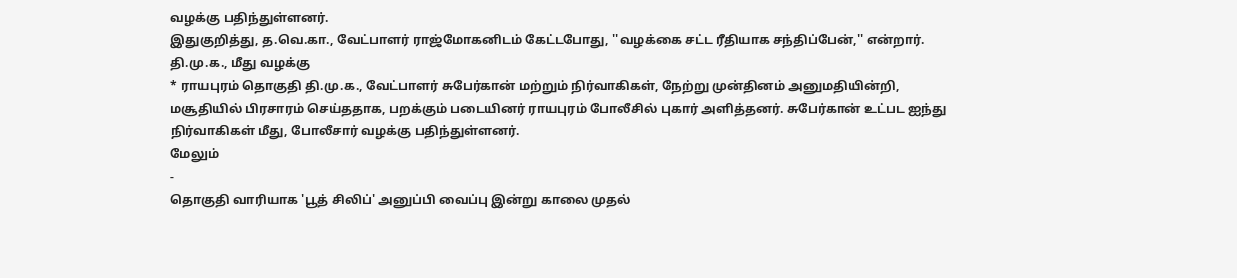வழக்கு பதிந்துள்ளனர்.
இதுகுறித்து, த.வெ.கா., வேட்பாளர் ராஜ்மோகனிடம் கேட்டபோது, ''வழக்கை சட்ட ரீதியாக சந்திப்பேன்,'' என்றார்.
தி.மு.க., மீது வழக்கு
* ராயபுரம் தொகுதி தி.மு.க., வேட்பாளர் சுபேர்கான் மற்றும் நிர்வாகிகள், நேற்று முன்தினம் அனுமதியின்றி, மசூதியில் பிரசாரம் செய்ததாக, பறக்கும் படையினர் ராயபுரம் போலீசில் புகார் அளித்தனர். சுபேர்கான் உட்பட ஐந்து நிர்வாகிகள் மீது, போலீசார் வழக்கு பதிந்துள்ளனர்.
மேலும்
-
தொகுதி வாரியாக 'பூத் சிலிப்' அனுப்பி வைப்பு இன்று காலை முதல்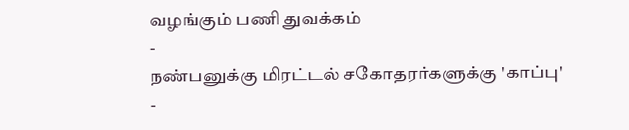வழங்கும் பணி துவக்கம்
-
நண்பனுக்கு மிரட்டல் சகோதரர்களுக்கு 'காப்பு'
-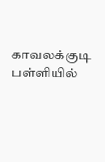காவலக்குடி பள்ளியில்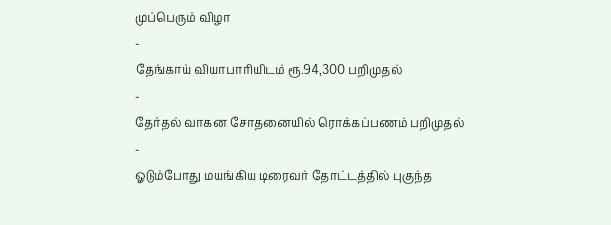முப்பெரும் விழா
-
தேங்காய் வியாபாரியிடம் ரூ.94,300 பறிமுதல்
-
தேர்தல் வாகன சோதனையில் ரொக்கப்பணம் பறிமுதல்
-
ஓடும்போது மயங்கிய டிரைவர் தோட்டத்தில் புகுந்த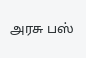அரசு பஸ்